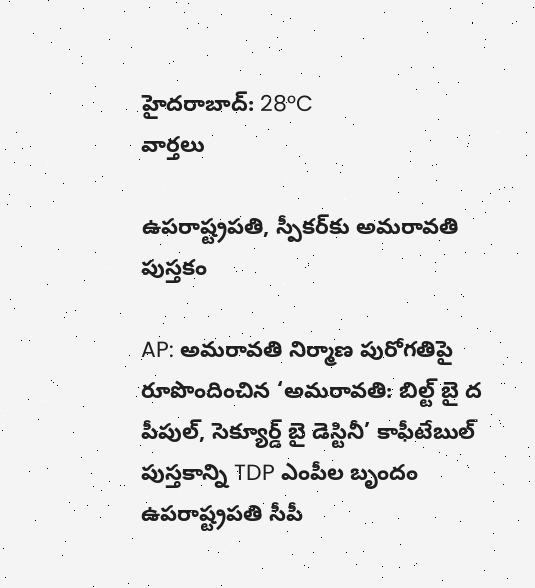హైదరాబాద్: 28°C
వార్తలు

ఉపరాష్ట్రపతి, స్పీకర్‌కు అమరావతి పుస్తకం

AP: అమరావతి నిర్మాణ పురోగతిపై రూపొందించిన ‘అమరావతి: బిల్ట్‌ బై ద పీపుల్, సెక్యూర్డ్‌ బై డెస్టినీ’ కాఫీటేబుల్ పుస్తకాన్ని TDP ఎంపీల బృందం ఉపరాష్ట్రపతి సీపీ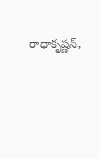రాధాకృష్ణన్,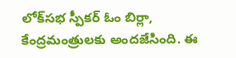లోక్‌సభ స్పీకర్ ఓం బిర్లా, కేంద్రమంత్రులకు అందజేసింది. ఈ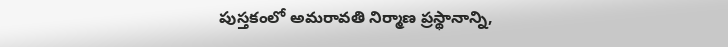పుస్తకంలో అమరావతి నిర్మాణ ప్రస్థానాన్ని,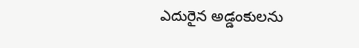ఎదురైన అడ్డంకులను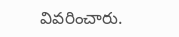వివరించారు.